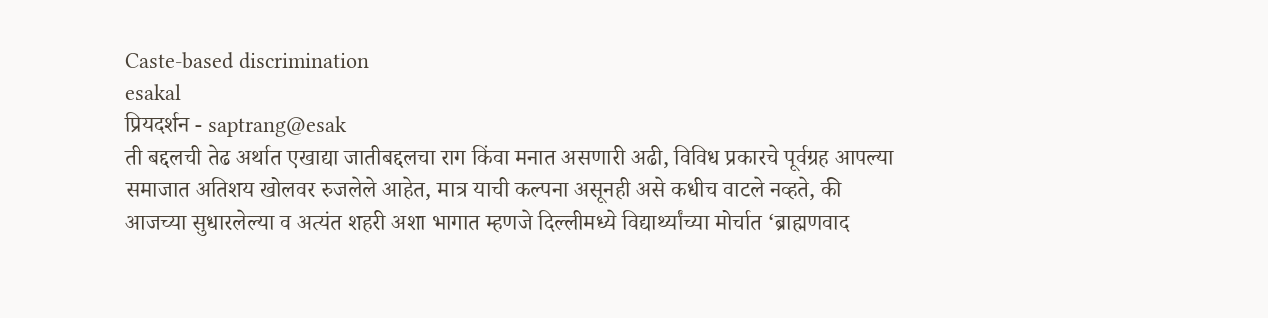Caste-based discrimination
esakal
प्रियदर्शन - saptrang@esak
ती बद्दलची तेढ अर्थात एखाद्या जातीबद्दलचा राग किंवा मनात असणारी अढी, विविध प्रकारचे पूर्वग्रह आपल्या समाजात अतिशय खोलवर रुजलेले आहेत, मात्र याची कल्पना असूनही असे कधीच वाटले नव्हते, की आजच्या सुधारलेल्या व अत्यंत शहरी अशा भागात म्हणजे दिल्लीमध्ये विद्यार्थ्यांच्या मोर्चात ‘ब्राह्मणवाद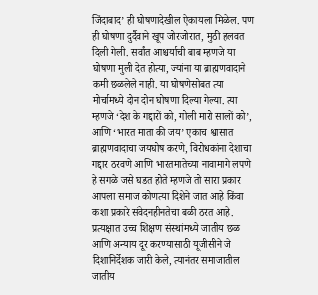जिंदाबाद’ ही घोषणादेखील ऐकायला मिळेल. पण ही घोषणा दुर्दैवाने खूप जोरजोरात, मुठी हलवत दिली गेली. सर्वांत आश्चर्याची बाब म्हणजे या घोषणा मुली देत होत्या, ज्यांना या ब्राह्मणवादाने कमी छळलेले नाही. या घोषणेसोबत त्या मोर्चामध्ये दोन दोन घोषणा दिल्या गेल्या. त्या म्हणजे ‘देश के गद्दारों को, गोली मारो सालों को’, आणि ‘भारत माता की जय’ एकाच श्वासात ब्राह्मणवादाचा जयघोष करणे, विरोधकांना देशाचा गद्दार ठरवणे आणि भारतमातेच्या नावामागे लपणे हे सगळे जसे घडत होते म्हणजे तो सारा प्रकार आपला समाज कोणत्या दिशेने जात आहे किंवा कशा प्रकारे संवेदनहीनतेचा बळी ठरत आहे. प्रत्यक्षात उच्च शिक्षण संस्थांमध्ये जातीय छळ आणि अन्याय दूर करण्यासाठी यूजीसीने जे दिशानिर्देशक जारी केले, त्यानंतर समाजातील जातीय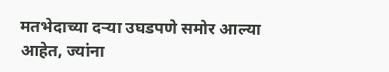मतभेदाच्या दऱ्या उघडपणे समोर आल्या आहेत, ज्यांना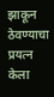झाकून ठेवण्याचा प्रयत्न केला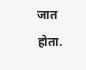जात होता.